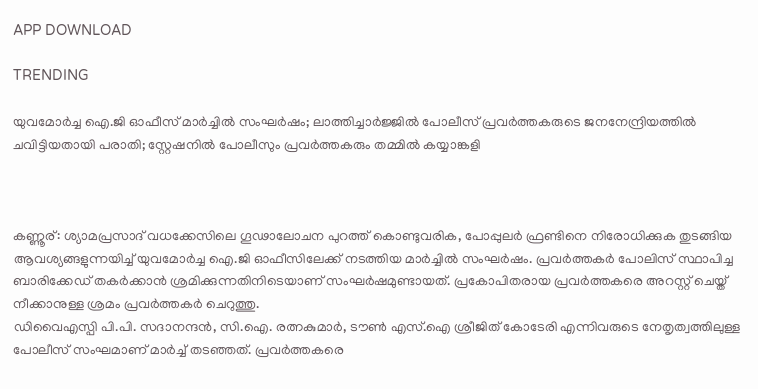APP DOWNLOAD

TRENDING

യുവമോര്‍ച്ച ഐ.ജി ഓഫീസ് മാര്‍ച്ചില്‍ സംഘര്‍ഷം; ലാത്തിച്ചാര്‍ജ്ജില്‍ പോലീസ് പ്രവര്‍ത്തകരുടെ ജനനേന്ദ്രിയത്തില്‍ ചവിട്ടിയതായി പരാതി; സ്റ്റേഷനിൽ പോലീസും പ്രവര്‍ത്തകരും തമ്മില്‍ കയ്യാങ്കളി



കണ്ണൂര്: ശ്യാമപ്രസാദ് വധക്കേസിലെ ഗൂഢാലോചന പുറത്ത് കൊണ്ടുവരിക, പോപ്പുലര്‍ ഫ്രണ്ടിനെ നിരോധിക്കുക തുടങ്ങിയ ആവശ്യങ്ങളുന്നയിച്ച് യുവമോര്‍ച്ച ഐ.ജി ഓഫീസിലേക്ക് നടത്തിയ മാര്‍ച്ചില്‍ സംഘര്‍ഷം. പ്രവര്‍ത്തകര്‍ പോലിസ് സ്ഥാപിച്ച ബാരിക്കേഡ് തകര്‍ക്കാന്‍ ശ്രമിക്കുന്നതിനിടെയാണ് സംഘര്‍ഷമുണ്ടായത്. പ്രകോപിതരായ പ്രവര്‍ത്തകരെ അറസ്റ്റ് ചെയ്ത് നീക്കാനുള്ള ശ്രമം പ്രവര്‍ത്തകര്‍ ചെറുത്തു.
ഡിവൈഎസ്പി പി.പി. സദാനന്ദന്‍, സി.ഐ. രത്നകുമാര്‍, ടൗണ്‍ എസ്.ഐ ശ്രീജിത് കോടേരി എന്നിവരുടെ നേതൃത്വത്തിലുള്ള പോലീസ് സംഘമാണ് മാര്‍ച്ച് തടഞ്ഞത്. പ്രവര്‍ത്തകരെ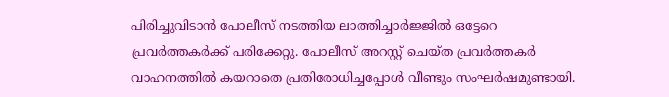പിരിച്ചുവിടാന്‍ പോലീസ് നടത്തിയ ലാത്തിച്ചാര്‍ജ്ജില്‍ ഒട്ടേറെ പ്രവര്‍ത്തകര്‍ക്ക് പരിക്കേറ്റു. പോലീസ് അറസ്റ്റ് ചെയ്ത പ്രവര്‍ത്തകര്‍ വാഹനത്തില്‍ കയറാതെ പ്രതിരോധിച്ചപ്പോള്‍ വീണ്ടും സംഘര്‍ഷമുണ്ടായി.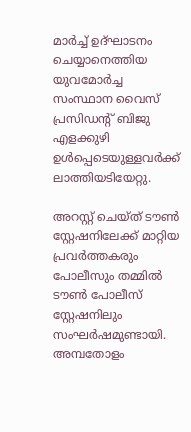മാര്‍ച്ച് ഉദ്ഘാടനം ചെയ്യാനെത്തിയ യുവമോര്‍ച്ച സംസ്ഥാന വൈസ് പ്രസിഡന്റ് ബിജു എളക്കുഴി ഉള്‍പ്പെടെയുള്ളവര്‍ക്ക് ലാത്തിയടിയേറ്റു.

അറസ്റ്റ് ചെയ്ത് ടൗണ്‍ സ്റ്റേഷനിലേക്ക് മാറ്റിയ പ്രവര്‍ത്തകരും പോലീസും തമ്മില്‍ ടൗണ്‍ പോലീസ് സ്റ്റേഷനിലും സംഘര്‍ഷമുണ്ടായി. അമ്പതോളം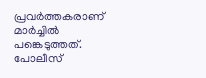പ്രവര്‍ത്തകരാണ് മാര്‍ച്ചില്‍ പങ്കെടുത്തത്. പോലീസ്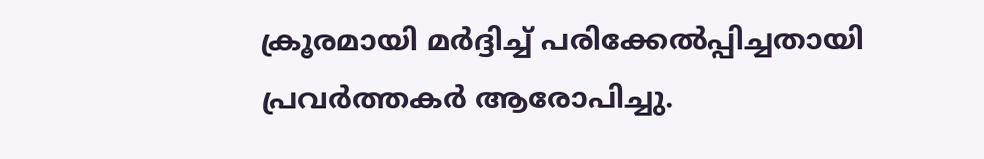ക്രൂരമായി മര്‍ദ്ദിച്ച് പരിക്കേല്‍പ്പിച്ചതായി പ്രവര്‍ത്തകര്‍ ആരോപിച്ചു.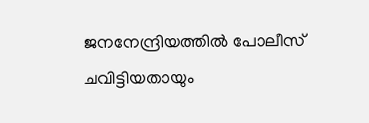ജനനേന്ദ്രിയത്തില്‍ പോലീസ് ചവിട്ടിയതായും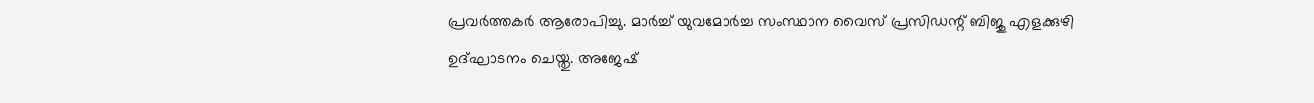പ്രവര്‍ത്തകര്‍ ആരോപിച്ചു. മാര്‍ച്ച് യുവമോര്‍ച്ച സംസ്ഥാന വൈസ് പ്രസിഡന്റ് ബിജു എളക്കുഴി ഉദ്ഘാടനം ചെയ്തു. അജേഷ്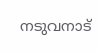നടുവനാട്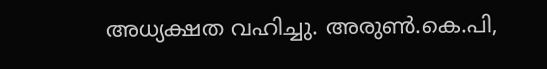അധ്യക്ഷത വഹിച്ചു. അരുണ്‍.കെ.പി,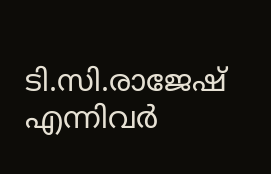ടി.സി.രാജേഷ് എന്നിവര്‍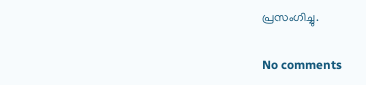പ്രസംഗിച്ചു.

No comments